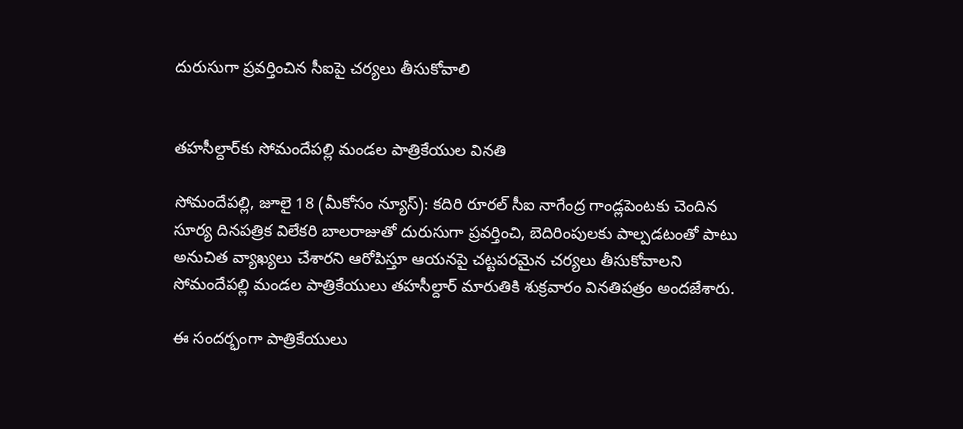దురుసుగా ప్రవర్తించిన సీఐపై చర్యలు తీసుకోవాలి


తహసీల్దార్‌కు సోమందేపల్లి మండల పాత్రికేయుల వినతి

సోమందేపల్లి, జూలై 18 (మీకోసం న్యూస్): కదిరి రూరల్ సీఐ నాగేంద్ర గాండ్లపెంటకు చెందిన సూర్య దినపత్రిక విలేకరి బాలరాజుతో దురుసుగా ప్రవర్తించి, బెదిరింపులకు పాల్పడటంతో పాటు అనుచిత వ్యాఖ్యలు చేశారని ఆరోపిస్తూ ఆయనపై చట్టపరమైన చర్యలు తీసుకోవాలని సోమందేపల్లి మండల పాత్రికేయులు తహసీల్దార్ మారుతికి శుక్రవారం వినతిపత్రం అందజేశారు.

ఈ సందర్భంగా పాత్రికేయులు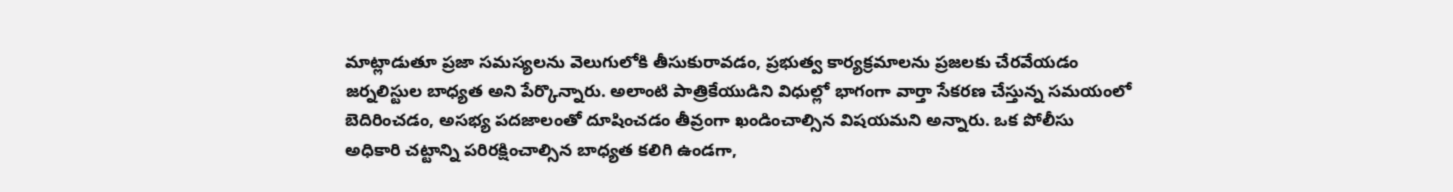మాట్లాడుతూ ప్రజా సమస్యలను వెలుగులోకి తీసుకురావడం, ప్రభుత్వ కార్యక్రమాలను ప్రజలకు చేరవేయడం జర్నలిస్టుల బాధ్యత అని పేర్కొన్నారు. అలాంటి పాత్రికేయుడిని విధుల్లో భాగంగా వార్తా సేకరణ చేస్తున్న సమయంలో బెదిరించడం, అసభ్య పదజాలంతో దూషించడం తీవ్రంగా ఖండించాల్సిన విషయమని అన్నారు. ఒక పోలీసు అధికారి చట్టాన్ని పరిరక్షించాల్సిన బాధ్యత కలిగి ఉండగా,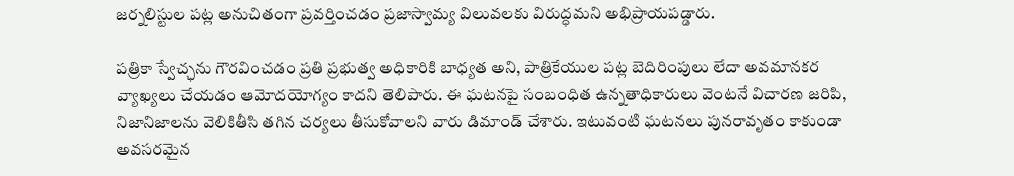జర్నలిస్టుల పట్ల అనుచితంగా ప్రవర్తించడం ప్రజాస్వామ్య విలువలకు విరుద్ధమని అభిప్రాయపడ్డారు.

పత్రికా స్వేచ్ఛను గౌరవించడం ప్రతి ప్రభుత్వ అధికారికి బాధ్యత అని, పాత్రికేయుల పట్ల బెదిరింపులు లేదా అవమానకర వ్యాఖ్యలు చేయడం ఆమోదయోగ్యం కాదని తెలిపారు. ఈ ఘటనపై సంబంధిత ఉన్నతాధికారులు వెంటనే విచారణ జరిపి, నిజానిజాలను వెలికితీసి తగిన చర్యలు తీసుకోవాలని వారు డిమాండ్ చేశారు. ఇటువంటి ఘటనలు పునరావృతం కాకుండా అవసరమైన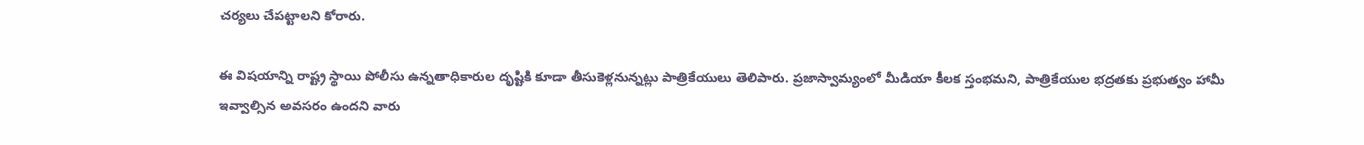చర్యలు చేపట్టాలని కోరారు.

ఈ విషయాన్ని రాష్ట్ర స్థాయి పోలీసు ఉన్నతాధికారుల దృష్టికి కూడా తీసుకెళ్లనున్నట్లు పాత్రికేయులు తెలిపారు. ప్రజాస్వామ్యంలో మీడియా కీలక స్తంభమని, పాత్రికేయుల భద్రతకు ప్రభుత్వం హామీ ఇవ్వాల్సిన అవసరం ఉందని వారు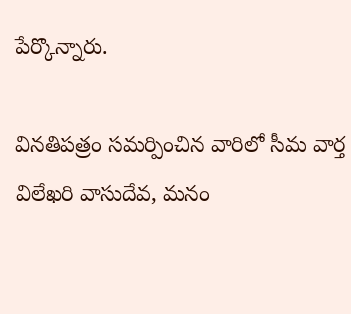పేర్కొన్నారు.

వినతిపత్రం సమర్పించిన వారిలో సీమ వార్త విలేఖరి వాసుదేవ, మనం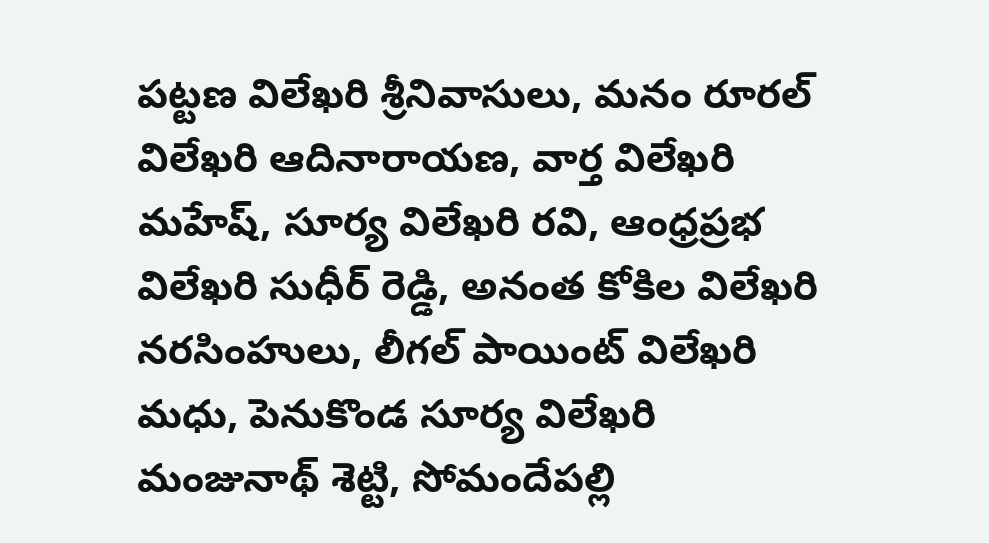పట్టణ విలేఖరి శ్రీనివాసులు, మనం రూరల్ విలేఖరి ఆదినారాయణ, వార్త విలేఖరి మహేష్, సూర్య విలేఖరి రవి, ఆంధ్రప్రభ విలేఖరి సుధీర్ రెడ్డి, అనంత కోకిల విలేఖరి నరసింహులు, లీగల్ పాయింట్ విలేఖరి మధు, పెనుకొండ సూర్య విలేఖరి మంజునాథ్ శెట్టి, సోమందేపల్లి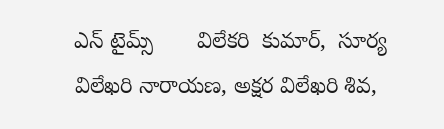ఎన్ టైమ్స్       విలేకరి  కుమార్,  సూర్య విలేఖరి నారాయణ, అక్షర విలేఖరి శివ,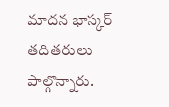మాదన భాస్కర్ తదితరులు పాల్గొన్నారు.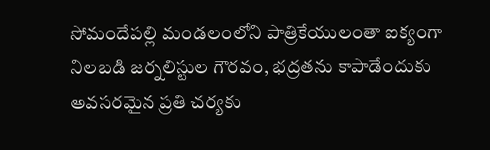సోమందేపల్లి మండలంలోని పాత్రికేయులంతా ఐక్యంగా నిలబడి జర్నలిస్టుల గౌరవం, భద్రతను కాపాడేందుకు అవసరమైన ప్రతి చర్యకు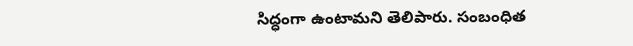సిద్ధంగా ఉంటామని తెలిపారు. సంబంధిత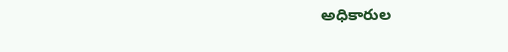అధికారుల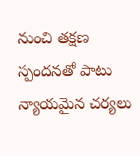నుంచి తక్షణ స్పందనతో పాటు న్యాయమైన చర్యలు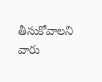తీసుకోవాలని వారు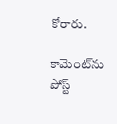కోరారు.

కామెంట్‌ను పోస్ట్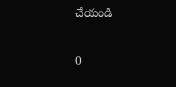చేయండి

0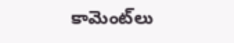కామెంట్‌లు